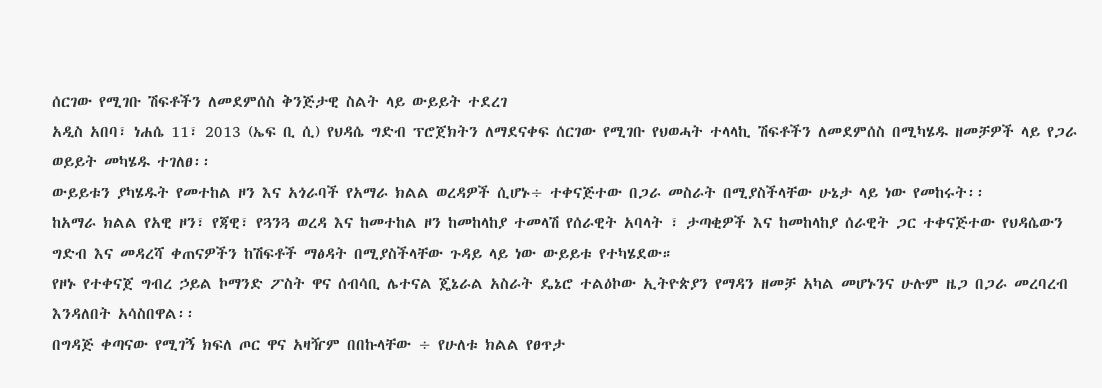ሰርገው የሚገቡ ሽፍቶችን ለመደምሰስ ቅንጅታዊ ስልት ላይ ውይይት ተደረገ
አዲስ አበባ፣ ነሐሴ 11፣ 2013 (ኤፍ ቢ ሲ) የህዳሴ ግድብ ፕሮጀክትን ለማደናቀፍ ሰርገው የሚገቡ የህወሓት ተላላኪ ሽፍቶችን ለመደምሰስ በሚካሄዱ ዘመቻዎች ላይ የጋራ ወይይት መካሄዱ ተገለፀ፡፡
ውይይቱን ያካሄዱት የመተከል ዞን እና አጎራባች የአማራ ክልል ወረዳዎች ሲሆኑ÷ ተቀናጅተው በጋራ መስራት በሚያስችላቸው ሁኔታ ላይ ነው የመከሩት፡፡
ከአማራ ክልል የአዊ ዞን፣ የጃዊ፣ የጓንጓ ወረዳ እና ከመተከል ዞን ከመከላከያ ተመላሽ የሰራዊት አባላት ፣ ታጣቂዎች እና ከመከላከያ ሰራዊት ጋር ተቀናጅተው የህዳሴውን ግድብ እና መዳረሻ ቀጠናዎችን ከሽፍቶች ማፅዳት በሚያስችላቸው ጉዳይ ላይ ነው ውይይቱ የተካሄደው።
የዞኑ የተቀናጀ ግብረ ኃይል ኮማንድ ፖስት ዋና ሰብሳቢ ሌተናል ጄኔራል አስራት ዴኔሮ ተልዕኮው ኢትዮጵያን የማዳን ዘመቻ አካል መሆኑንና ሁሉም ዜጋ በጋራ መረባረብ እንዳለበት አሳስበዋል፡፡
በግዳጅ ቀጣናው የሚገኝ ክፍለ ጦር ዋና አዛዥም በበኩላቸው ÷ የሁለቱ ክልል የፀጥታ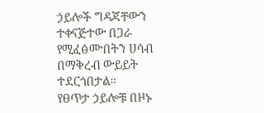ኃይሎች ግዳጃቸውን ተቀናጅተው በጋራ የሚፈፅሙበትን ሀሳብ በማቅረብ ውይይት ተደርጎበታል።
የፀጥታ ኃይሎቹ በዞኑ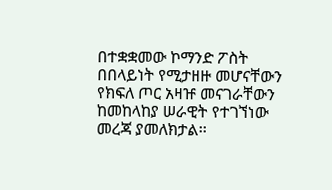በተቋቋመው ኮማንድ ፖስት በበላይነት የሚታዘዙ መሆናቸውን የክፍለ ጦር አዛዡ መናገራቸውን ከመከላከያ ሠራዊት የተገኘነው መረጃ ያመለክታል፡፡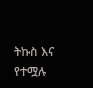ትኩስ እና የተሟሉ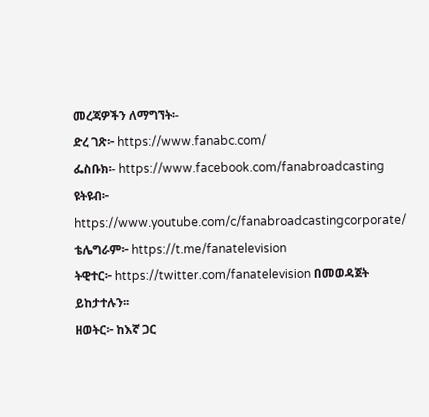መረጃዎችን ለማግኘት፡-
ድረ ገጽ፦ https://www.fanabc.com/
ፌስቡክ፡- https://www.facebook.com/fanabroadcasting
ዩትዩብ፦ https://www.youtube.com/c/fanabroadcastingcorporate/
ቴሌግራም፦ https://t.me/fanatelevision
ትዊተር፦ https://twitter.com/fanatelevision በመወዳጀት ይከታተሉን፡፡
ዘወትር፦ ከእኛ ጋር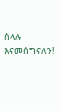ስላሉ እናመሰግናለን!